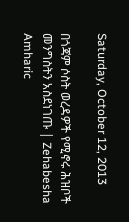Saturday, October 12, 2013

በጎጃም ሶስት ወረዳዎች የሚኖሩ ሕዝቦች መንግስትን አስደነገጡ | Zehabesha Amharic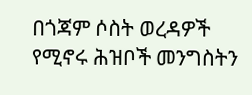በጎጃም ሶስት ወረዳዎች የሚኖሩ ሕዝቦች መንግስትን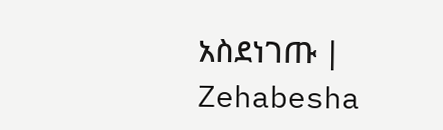አስደነገጡ | Zehabesha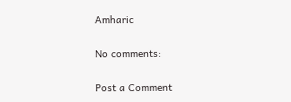Amharic

No comments:

Post a Comment